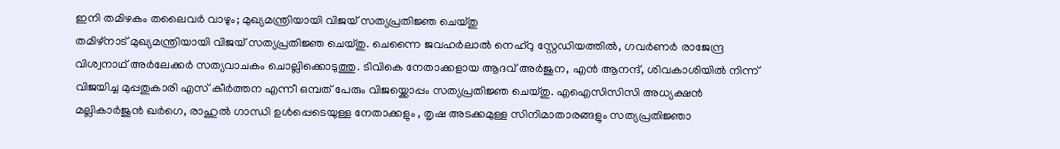ഇനി തമിഴകം തലൈവർ വാഴും; മുഖ്യമന്ത്രിയായി വിജയ് സത്യപ്രതിജ്ഞ ചെയ്തു
തമിഴ്നാട് മുഖ്യമന്ത്രിയായി വിജയ് സത്യപ്രതിജ്ഞ ചെയ്തു. ചെന്നൈ ജവഹർലാൽ നെഹ്റു സ്റ്റേഡിയത്തിൽ, ഗവർണർ രാജേന്ദ്ര വിശ്വനാഥ് അർലേക്കർ സത്യവാചകം ചൊല്ലിക്കൊടുത്തു. ടിവികെ നേതാക്കളായ ആദവ് അർജുന, എൻ ആനന്ദ്, ശിവകാശിയിൽ നിന്ന് വിജയിച്ച മുപ്പതുകാരി എസ് കീർത്തന എന്നീ ഒമ്പത് പേരും വിജയ്ക്കൊപ്പം സത്യപ്രതിജ്ഞ ചെയ്തു. എഐസിസിസി അധ്യക്ഷൻ മല്ലികാർജുൻ ഖർഗെ, രാഹുൽ ഗാന്ധി ഉൾപ്പെടെയുള്ള നേതാക്കളും , തൃഷ അടക്കമുള്ള സിനിമാതാരങ്ങളും സത്യപ്രതിജ്ഞാ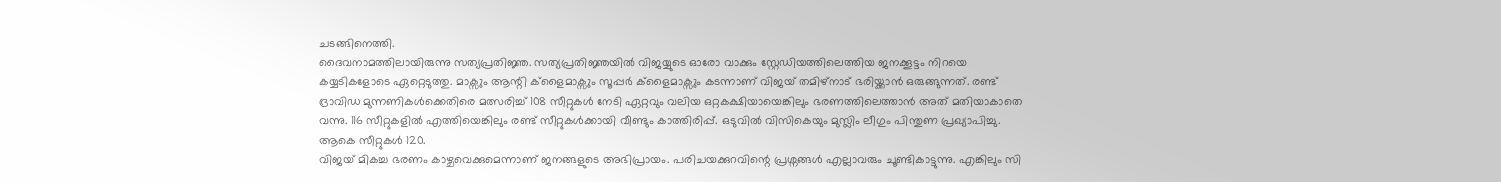ചടങ്ങിനെത്തി.
ദൈവനാമത്തിലായിരുന്നു സത്യപ്രതിജ്ഞ. സത്യപ്രതിജ്ഞയിൽ വിജയ്യുടെ ഓരോ വാക്കും സ്റ്റേഡിയത്തിലെത്തിയ ജനക്കൂട്ടം നിറയെ കയ്യടികളോടെ ഏറ്റെടുത്തു. മാക്സും ആന്റി ക്ളൈമാക്സും സൂപ്പർ ക്ളൈമാക്സും കടന്നാണ് വിജയ് തമിഴ്നാട് ഭരിയ്ക്കാൻ ഒരുങ്ങുന്നത്. രണ്ട് ദ്രാവിഡ മുന്നണികൾക്കെതിരെ മത്സരിച്ച് 108 സീറ്റുകൾ നേടി ഏറ്റവും വലിയ ഒറ്റകക്ഷിയായെങ്കിലും ഭരണത്തിലെത്താൻ അത് മതിയാകാതെ വന്നു. 116 സീറ്റുകളിൽ എത്തിയെങ്കിലും രണ്ട് സീറ്റുകൾക്കായി വീണ്ടും കാത്തിരിപ്പ്. ഒടുവിൽ വിസികെയും മുസ്ലിം ലീഗും പിന്തുണ പ്രഖ്യാപിച്ചു. ആകെ സീറ്റുകൾ 120.
വിജയ് മികച്ച ഭരണം കാഴ്ചവെക്കുമെന്നാണ് ജനങ്ങളുടെ അഭിപ്രായം. പരിചയക്കുറവിന്റെ പ്രശ്നങ്ങൾ എല്ലാവരും ചൂണ്ടികാട്ടുന്നു. എങ്കിലും സി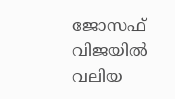ജോസഫ് വിജയിൽ വലിയ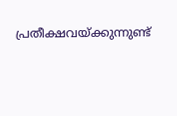പ്രതീക്ഷവയ്ക്കുന്നുണ്ട്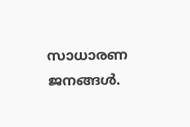സാധാരണ ജനങ്ങൾ.